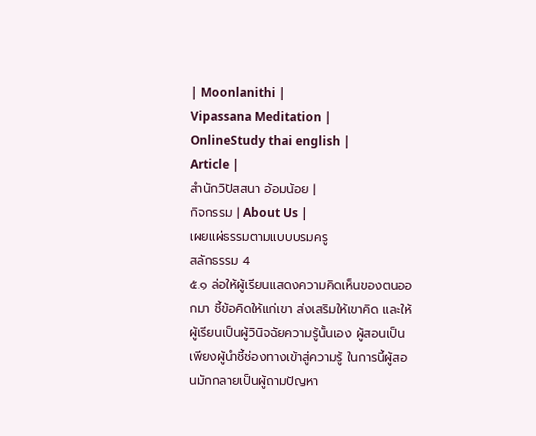| Moonlanithi |
Vipassana Meditation |
OnlineStudy thai english |
Article |
สำนักวิปัสสนา อ้อมน้อย |
กิจกรรม | About Us |
เผยแผ่ธรรมตามแบบบรมครู
สลักธรรม 4
๕.๑ ล่อให้ผู้เรียนแสดงความคิดเห็นของตนออกมา ชี้ข้อคิดให้แก่เขา ส่งเสริมให้เขาคิด และให้ผู้เรียนเป็นผู้วินิจฉัยความรู้นั้นเอง ผู้สอนเป็นเพียงผู้นำชี้ช่องทางเข้าสู่ความรู้ ในการนี้ผู้สอนมักกลายเป็นผู้ถามปัญหา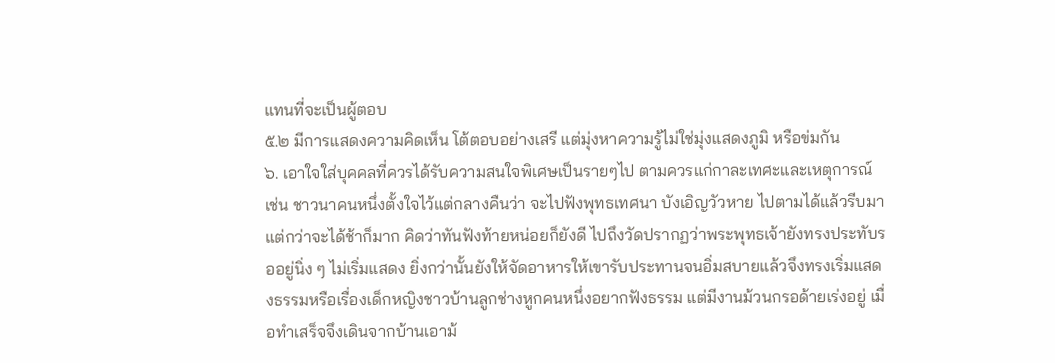แทนที่จะเป็นผู้ตอบ
๕.๒ มีการแสดงความคิดเห็น โต้ตอบอย่างเสรี แต่มุ่งหาความรู้ไม่ใช่มุ่งแสดงภูมิ หรือข่มกัน
๖. เอาใจใส่บุคคลที่ควรได้รับความสนใจพิเศษเป็นรายๆไป ตามควรแก่กาละเทศะและเหตุการณ์ เช่น ชาวนาคนหนึ่งตั้งใจไว้แต่กลางคืนว่า จะไปฟังพุทธเทศนา บังเอิญวัวหาย ไปตามได้แล้วรีบมา แต่กว่าจะได้ช้าก็มาก คิดว่าทันฟังท้ายหน่อยก็ยังดี ไปถึงวัดปรากฏว่าพระพุทธเจ้ายังทรงประทับรออยู่นิ่ง ๆ ไม่เริ่มแสดง ยิ่งกว่านั้นยังให้จัดอาหารให้เขารับประทานจนอิ่มสบายแล้วจึงทรงเริ่มแสดงธรรมหรือเรื่องเด็กหญิงชาวบ้านลูกช่างหูกคนหนึ่งอยากฟังธรรม แต่มีงานม้วนกรอด้ายเร่งอยู่ เมื่อทำเสร็จจึงเดินจากบ้านเอาม้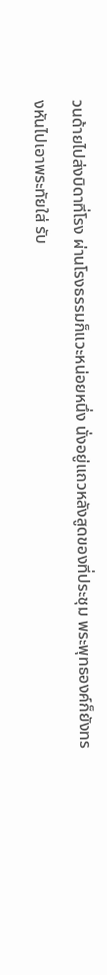วนด้ายไปส่งบิดาที่โรง ผ่านโรงธรรมก็แวะหน่อยหนึ่ง นั่งอยู่แถวหลังสูดของที่ประชุม พระพุทธองค์ก็ยังทรงหันไปเอาพระทัยใส่ รับ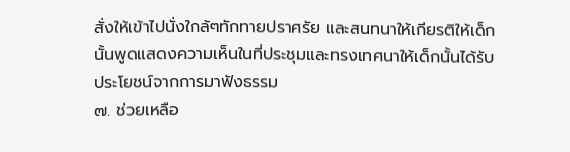สั่งให้เข้าไปนั่งใกล้ๆทักทายปราศรัย และสนทนาให้เกียรติให้เด็กนั้นพูดแสดงความเห็นในที่ประชุมและทรงเทศนาให้เด็กนั้นได้รับประโยชน์จากการมาฟังธรรม
๗. ช่วยเหลือ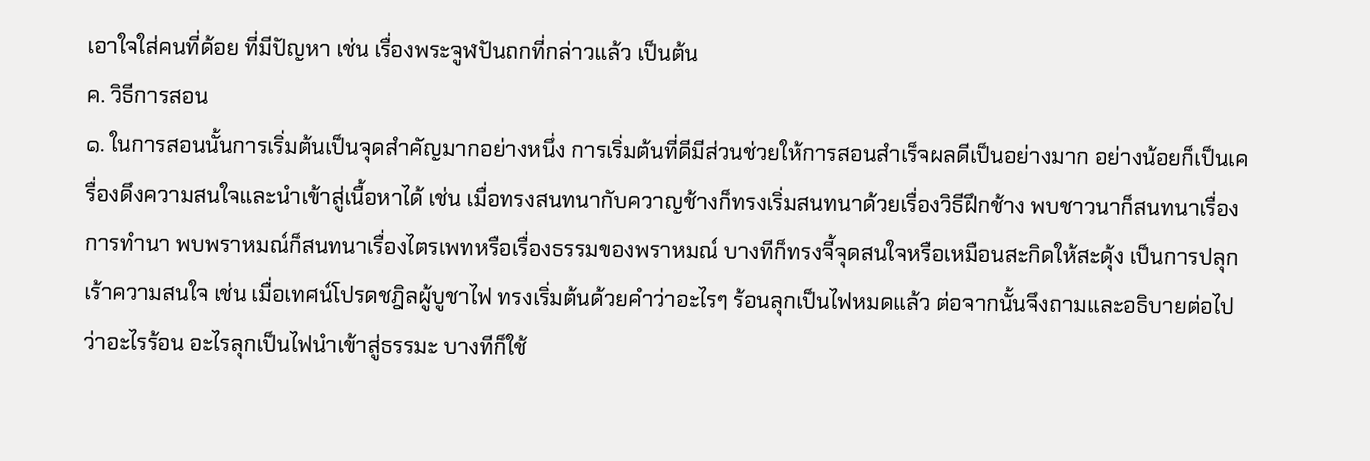เอาใจใส่คนที่ด้อย ที่มีปัญหา เช่น เรื่องพระจูฬปันถกที่กล่าวแล้ว เป็นต้น
ค. วิธีการสอน
๑. ในการสอนนั้นการเริ่มต้นเป็นจุดสำคัญมากอย่างหนึ่ง การเริ่มต้นที่ดีมีส่วนช่วยให้การสอนสำเร็จผลดีเป็นอย่างมาก อย่างน้อยก็เป็นเครื่องดึงความสนใจและนำเข้าสู่เนื้อหาได้ เช่น เมื่อทรงสนทนากับควาญช้างก็ทรงเริ่มสนทนาด้วยเรื่องวิธีฝึกช้าง พบชาวนาก็สนทนาเรื่องการทำนา พบพราหมณ์ก็สนทนาเรื่องไตรเพทหรือเรื่องธรรมของพราหมณ์ บางทีก็ทรงจี้จุดสนใจหรือเหมือนสะกิดให้สะดุ้ง เป็นการปลุกเร้าความสนใจ เช่น เมื่อเทศน์โปรดชฎิลผู้บูชาไฟ ทรงเริ่มต้นด้วยคำว่าอะไรๆ ร้อนลุกเป็นไฟหมดแล้ว ต่อจากนั้นจึงถามและอธิบายต่อไปว่าอะไรร้อน อะไรลุกเป็นไฟนำเข้าสู่ธรรมะ บางทีก็ใช้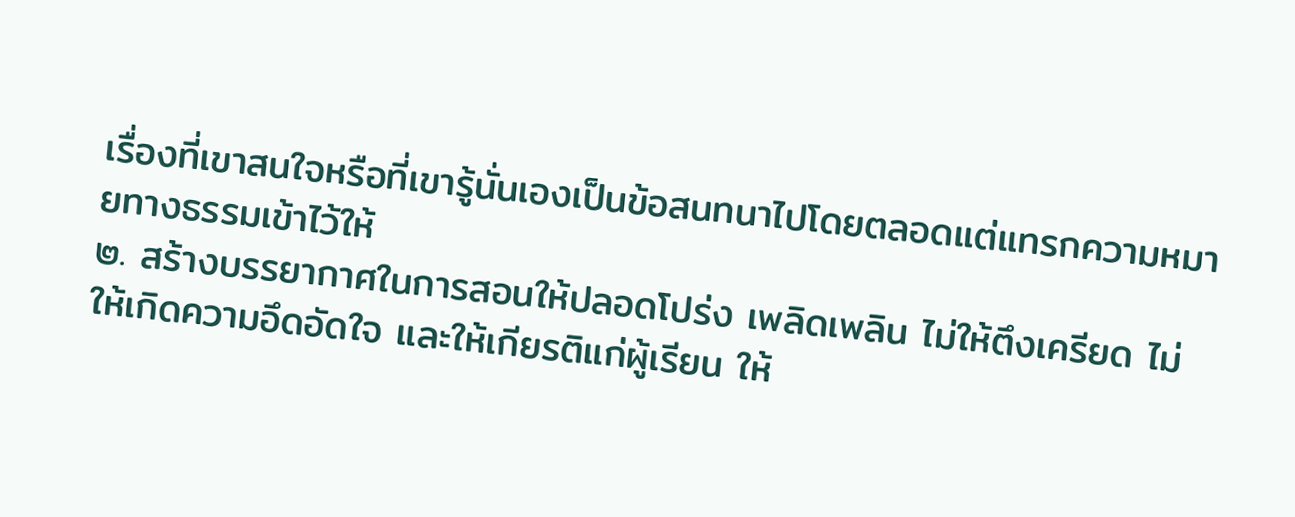เรื่องที่เขาสนใจหรือที่เขารู้นั่นเองเป็นข้อสนทนาไปโดยตลอดแต่แทรกความหมายทางธรรมเข้าไว้ให้
๒. สร้างบรรยากาศในการสอนให้ปลอดโปร่ง เพลิดเพลิน ไม่ให้ตึงเครียด ไม่ให้เกิดความอึดอัดใจ และให้เกียรติแก่ผู้เรียน ให้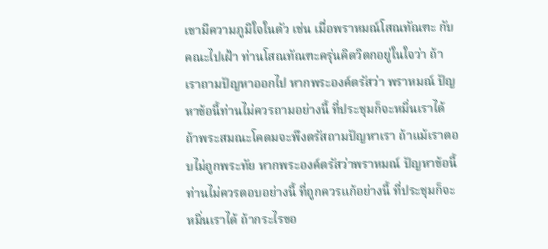เขามีความภูมิใจในตัว เช่น เมื่อพราหมณ์โสณทัณฑะ กับคณะไปเฝ้า ท่านโสณทัณฑะครุ่นคิดวิตกอยู่ในใจว่า ถ้าเราถามปัญหาออกไป หากพระองค์ตรัสว่า พราหมณ์ ปัญหาข้อนี้ท่านไม่ควรถามอย่างนี้ ที่ประชุมก็จะหมิ่นเราได้ ถ้าพระสมณะโคดมจะพึงตรัสถามปัญหาเรา ถ้าแม้เราตอบไม่ถูกพระทัย หากพระองค์ตรัสว่าพราหมณ์ ปัญหาข้อนี้ ท่านไม่ควรตอบอย่างนี้ ที่ถูกควรแก้อย่างนี้ ที่ประชุมก็จะหมิ่นเราได้ ถ้ากระไรขอ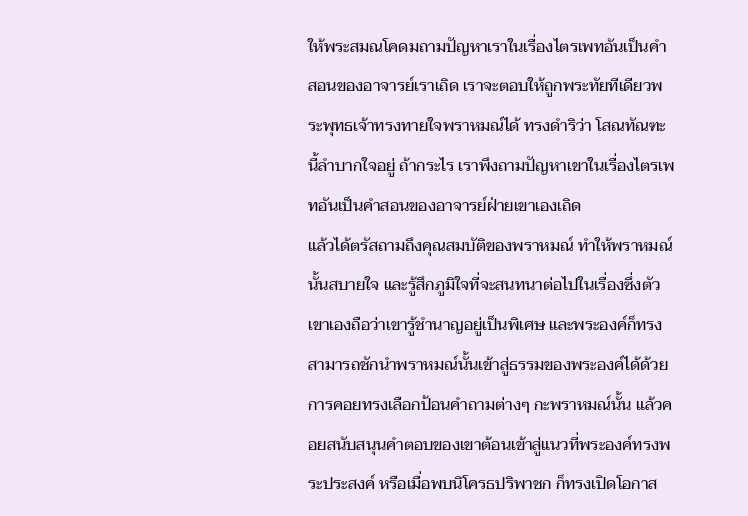ให้พระสมณโคดมถามปัญหาเราในเรื่องไตรเพทอันเป็นคำสอนของอาจารย์เราเถิด เราจะตอบให้ถูกพระทัยทีเดียวพระพุทธเจ้าทรงทายใจพราหมณ์ได้ ทรงดำริว่า โสณทัณฑะนี้ลำบากใจอยู่ ถ้ากระไร เราพึงถามปัญหาเขาในเรื่องไตรเพทอันเป็นคำสอนของอาจารย์ฝ่ายเขาเองเถิด
แล้วได้ตรัสถามถึงคุณสมบัติของพราหมณ์ ทำให้พราหมณ์นั้นสบายใจ และรู้สึกภูมิใจที่จะสนทนาต่อไปในเรื่องซึ่งตัวเขาเองถือว่าเขารู้ชำนาญอยู่เป็นพิเศษ และพระองค์ก็ทรงสามารถชักนำพราหมณ์นั้นเข้าสู่ธรรมของพระองค์ได้ด้วยการคอยทรงเลือกป้อนคำถามต่างๆ กะพราหมณ์นั้น แล้วคอยสนับสนุนคำตอบของเขาต้อนเข้าสู่แนวที่พระองค์ทรงพระประสงค์ หรือเมื่อพบนิโครธปริพาชก ก็ทรงเปิดโอกาส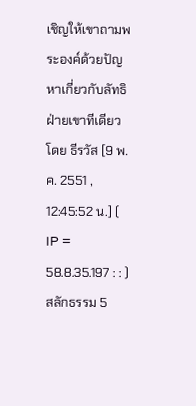เชิญให้เขาถามพระองค์ด้วยปัญหาเกี่ยวกับลัทธิฝ่ายเขาทีเดียว
โดย ธีรวัส [9 พ.ค. 2551 , 12:45:52 น.] ( IP = 58.8.35.197 : : )
สลักธรรม 5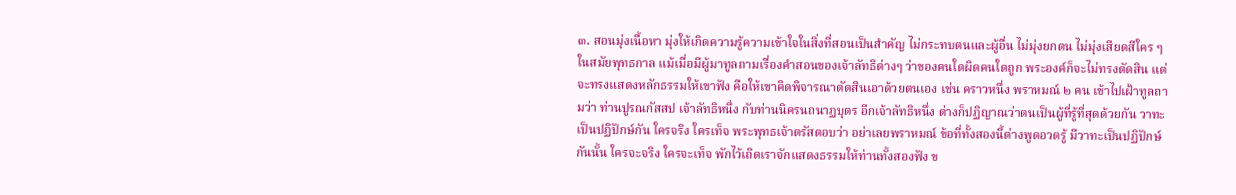๓. สอนมุ่งเนื้อหา มุ่งให้เกิดความรู้ความเข้าใจในสิ่งที่สอนเป็นสำคัญ ไม่กระทบตนและผู้อื่น ไม่มุ่งยกตน ไม่มุ่งเสียดสีใคร ๆ ในสมัยพุทธกาล แม้เมื่อมีผู้มาทูลถามเรื่องคำสอนของเจ้าลัทธิต่างๆ ว่าของคนใดผิดคนใดถูก พระองค์ก็จะไม่ทรงตัดสิน แต่จะทรงแสดงหลักธรรมให้เขาฟัง คือให้เขาคิดพิจารณาตัดสินเอาด้วยตนเอง เช่น คราวหนึ่ง พราหมณ์ ๒ คน เข้าไปเฝ้าทูลถามว่า ท่านปูรณกัสสป เจ้าลัทธิหนึ่ง กับท่านนิครนถนาฏบุตร อีกเจ้าลัทธิหนึ่ง ต่างก็ปฏิญาณว่าตนเป็นผู้ที่รู้ที่สุดด้วยกัน วาทะเป็นปฏิปักษ์กัน ใครจริง ใครเท็จ พระพุทธเจ้าตรัสตอบว่า อย่าเลยพราหมณ์ ข้อที่ทั้งสองนี้ต่างพูดอวดรู้ มีวาทะเป็นปฏิปักษ์กันนั้น ใครจะจริง ใครจะเท็จ พักไว้เถิดเราจักแสดงธรรมให้ท่านทั้งสองฟัง ข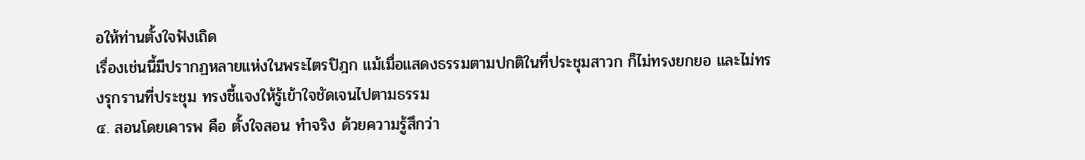อให้ท่านตั้งใจฟังเถิด
เรื่องเช่นนี้มีปรากฏหลายแห่งในพระไตรปิฎก แม้เมื่อแสดงธรรมตามปกติในที่ประชุมสาวก ก็ไม่ทรงยกยอ และไม่ทรงรุกรานที่ประชุม ทรงชี้แจงให้รู้เข้าใจชัดเจนไปตามธรรม
๔. สอนโดยเคารพ คือ ตั้งใจสอน ทำจริง ด้วยความรู้สึกว่า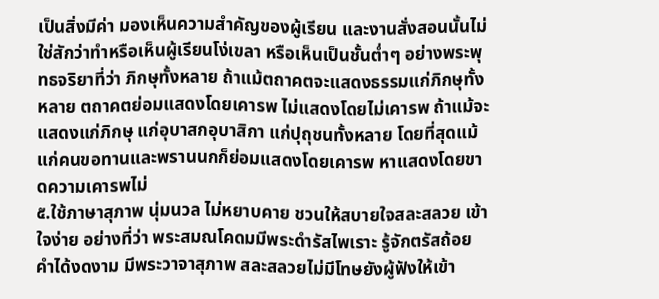เป็นสิ่งมีค่า มองเห็นความสำคัญของผู้เรียน และงานสั่งสอนนั้นไม่ใช่สักว่าทำหรือเห็นผู้เรียนโง่เขลา หรือเห็นเป็นชั้นต่ำๆ อย่างพระพุทธจริยาที่ว่า ภิกษุทั้งหลาย ถ้าแม้ตถาคตจะแสดงธรรมแก่ภิกษุทั้งหลาย ตถาคตย่อมแสดงโดยเคารพ ไม่แสดงโดยไม่เคารพ ถ้าแม้จะแสดงแก่ภิกษุ แก่อุบาสกอุบาสิกา แก่ปุถุชนทั้งหลาย โดยที่สุดแม้แก่คนขอทานและพรานนกก็ย่อมแสดงโดยเคารพ หาแสดงโดยขาดความเคารพไม่
๕.ใช้ภาษาสุภาพ นุ่มนวล ไม่หยาบคาย ชวนให้สบายใจสละสลวย เข้าใจง่าย อย่างที่ว่า พระสมณโคดมมีพระดำรัสไพเราะ รู้จักตรัสถ้อยคำได้งดงาม มีพระวาจาสุภาพ สละสลวยไม่มีโทษยังผู้ฟังให้เข้า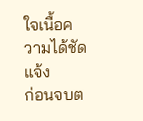ใจเนื้อความได้ชัดแจ้ง
ก่อนจบต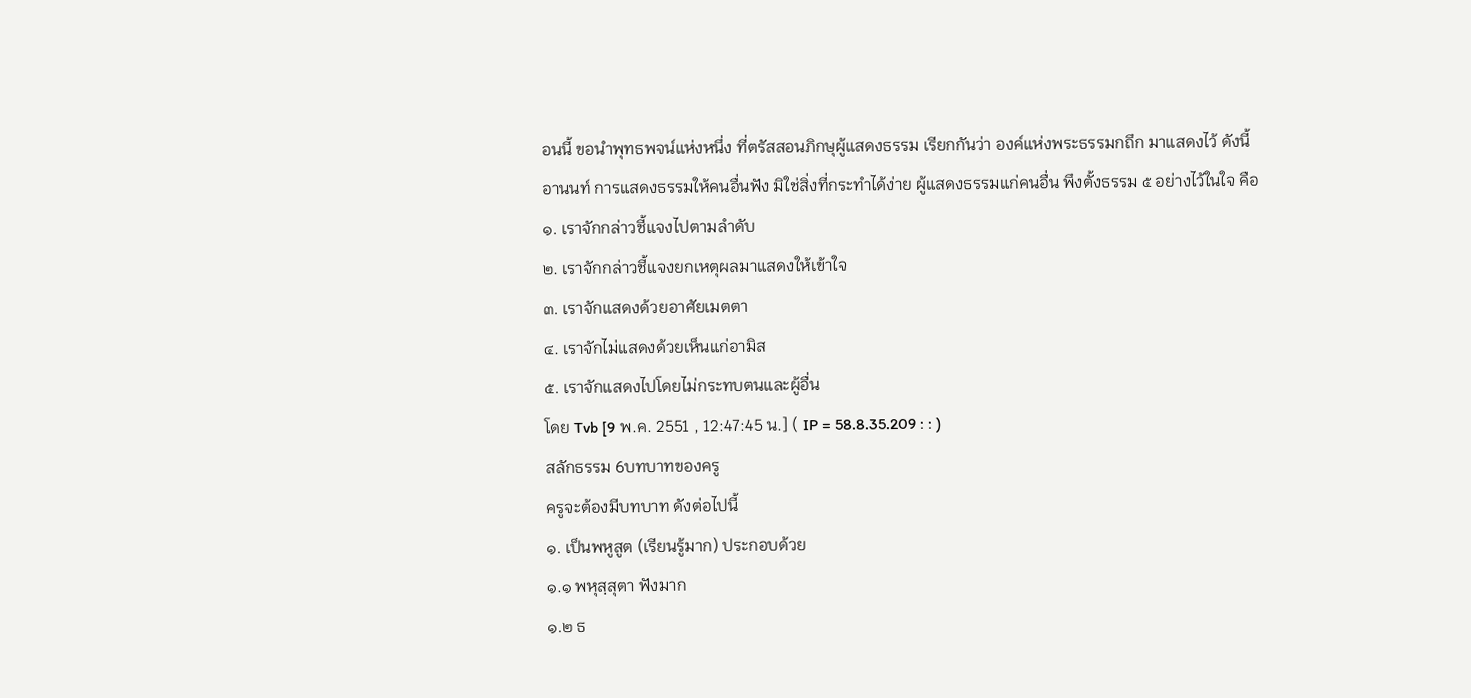อนนี้ ขอนำพุทธพจน์แห่งหนึ่ง ที่ตรัสสอนภิกษุผู้แสดงธรรม เรียกกันว่า องค์แห่งพระธรรมกถึก มาแสดงไว้ ดังนี้
อานนท์ การแสดงธรรมให้คนอื่นฟัง มิใช่สิ่งที่กระทำได้ง่าย ผู้แสดงธรรมแก่คนอื่น พึงตั้งธรรม ๕ อย่างไว้ในใจ คือ
๑. เราจักกล่าวชี้แจงไปตามลำดับ
๒. เราจักกล่าวชี้แจงยกเหตุผลมาแสดงให้เข้าใจ
๓. เราจักแสดงด้วยอาศัยเมตตา
๔. เราจักไม่แสดงด้วยเห็นแก่อามิส
๕. เราจักแสดงไปโดยไม่กระทบตนและผู้อื่น
โดย Tvb [9 พ.ค. 2551 , 12:47:45 น.] ( IP = 58.8.35.209 : : )
สลักธรรม 6บทบาทของครู
ครูจะต้องมีบทบาท ดังต่อไปนี้
๑. เป็นพหูสูต (เรียนรู้มาก) ประกอบด้วย
๑.๑ พหุสฺสุตา ฟังมาก
๑.๒ ธ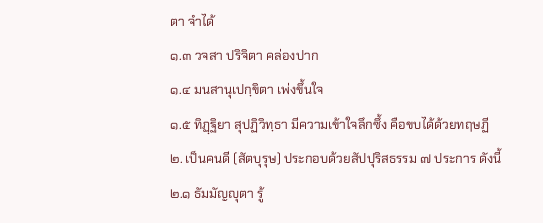ตา จำได้
๑.๓ วจสา ปริจิตา คล่องปาก
๑.๔ มนสานุเปกฺขิตา เพ่งขึ้นใจ
๑.๕ ทิฏฺฐิยา สุปฏิวิทฺธา มีความเข้าใจลึกซึ้ง คือขบได้ด้วยทฤษฏี
๒. เป็นคนดี (สัตบุรุษ) ประกอบด้วยสัปปุริสธรรม ๗ ประการ ดังนี้
๒.๑ ธัมมัญญุตา รู้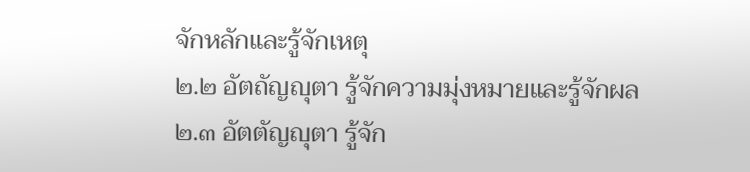จักหลักและรู้จักเหตุ
๒.๒ อัตถัญญุตา รู้จักความมุ่งหมายและรู้จักผล
๒.๓ อัตตัญญุตา รู้จัก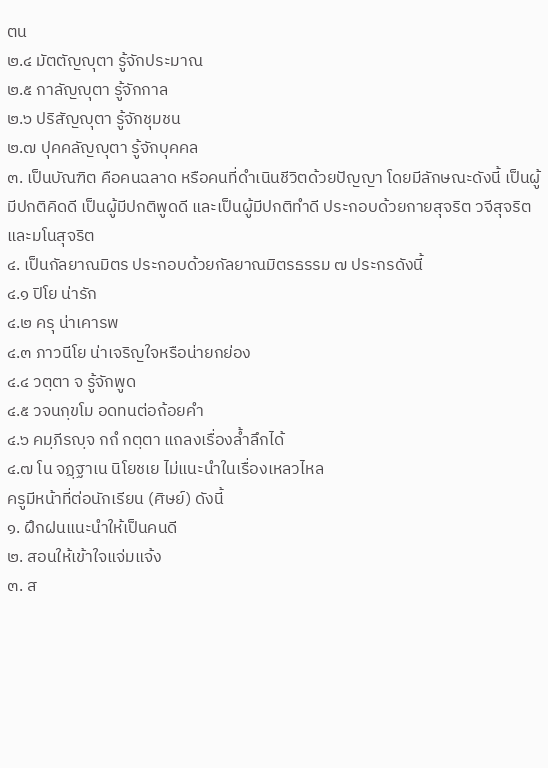ตน
๒.๔ มัตตัญญุตา รู้จักประมาณ
๒.๕ กาลัญญุตา รู้จักกาล
๒.๖ ปริสัญญุตา รู้จักชุมชน
๒.๗ ปุคคลัญญุตา รู้จักบุคคล
๓. เป็นบัณฑิต คือคนฉลาด หรือคนที่ดำเนินชีวิตด้วยปัญญา โดยมีลักษณะดังนี้ เป็นผู้มีปกติคิดดี เป็นผู้มีปกติพูดดี และเป็นผู้มีปกติทำดี ประกอบด้วยกายสุจริต วจีสุจริต และมโนสุจริต
๔. เป็นกัลยาณมิตร ประกอบด้วยกัลยาณมิตรธรรม ๗ ประกรดังนี้
๔.๑ ปิโย น่ารัก
๔.๒ ครุ น่าเคารพ
๔.๓ ภาวนีโย น่าเจริญใจหรือน่ายกย่อง
๔.๔ วตฺตา จ รู้จักพูด
๔.๕ วจนกฺขโม อดทนต่อถ้อยคำ
๔.๖ คมฺภีรญฺจ กถํ กตฺตา แถลงเรื่องล้ำลึกได้
๔.๗ โน จฏฺฐาเน นิโยชเย ไม่แนะนำในเรื่องเหลวไหล
ครูมีหน้าที่ต่อนักเรียน (ศิษย์) ดังนี้
๑. ฝึกฝนแนะนำให้เป็นคนดี
๒. สอนให้เข้าใจแจ่มแจ้ง
๓. ส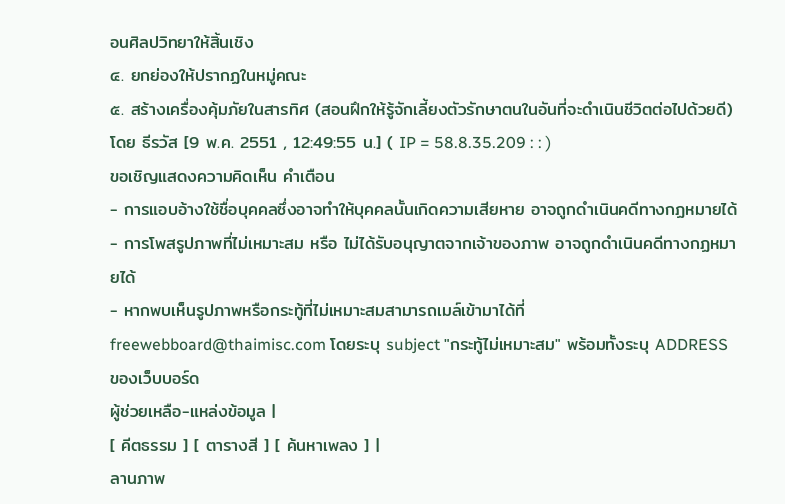อนศิลปวิทยาให้สิ้นเชิง
๔. ยกย่องให้ปรากฏในหมู่คณะ
๕. สร้างเครื่องคุ้มภัยในสารทิศ (สอนฝึกให้รู้จักเลี้ยงตัวรักษาตนในอันที่จะดำเนินชีวิตต่อไปด้วยดี)
โดย ธีรวัส [9 พ.ค. 2551 , 12:49:55 น.] ( IP = 58.8.35.209 : : )
ขอเชิญแสดงความคิดเห็น คำเตือน
- การแอบอ้างใช้ชื่อบุคคลซึ่งอาจทำให้บุคคลนั้นเกิดความเสียหาย อาจถูกดำเนินคดีทางกฏหมายได้
- การโพสรูปภาพที่ไม่เหมาะสม หรือ ไม่ได้รับอนุญาตจากเจ้าของภาพ อาจถูกดำเนินคดีทางกฏหมายได้
- หากพบเห็นรูปภาพหรือกระทู้ที่ไม่เหมาะสมสามารถเมล์เข้ามาได้ที่ freewebboard@thaimisc.com โดยระบุ subject "กระทู้ไม่เหมาะสม" พร้อมทั้งระบุ ADDRESS ของเว็บบอร์ด
ผู้ช่วยเหลือ-แหล่งข้อมูล |
[ คีตธรรม ] [ ตารางสี ] [ ค้นหาเพลง ] |
ลานภาพ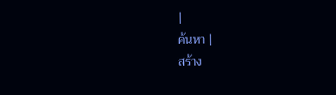|
ค้นหา |
สร้าง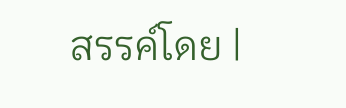สรรค์โดย |